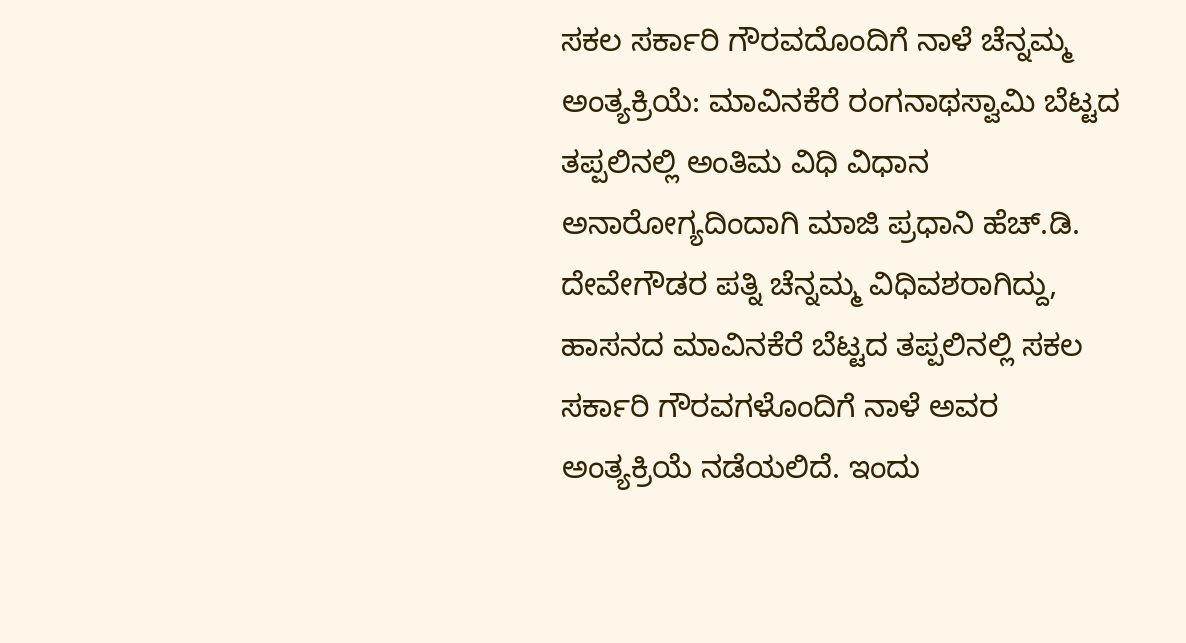ಸಕಲ ಸರ್ಕಾರಿ ಗೌರವದೊಂದಿಗೆ ನಾಳೆ ಚೆನ್ನಮ್ಮ ಅಂತ್ಯಕ್ರಿಯೆ: ಮಾವಿನಕೆರೆ ರಂಗನಾಥಸ್ವಾಮಿ ಬೆಟ್ಟದ ತಪ್ಪಲಿನಲ್ಲಿ ಅಂತಿಮ ವಿಧಿ ವಿಧಾನ
ಅನಾರೋಗ್ಯದಿಂದಾಗಿ ಮಾಜಿ ಪ್ರಧಾನಿ ಹೆಚ್.ಡಿ. ದೇವೇಗೌಡರ ಪತ್ನಿ ಚೆನ್ನಮ್ಮ ವಿಧಿವಶರಾಗಿದ್ದು, ಹಾಸನದ ಮಾವಿನಕೆರೆ ಬೆಟ್ಟದ ತಪ್ಪಲಿನಲ್ಲಿ ಸಕಲ ಸರ್ಕಾರಿ ಗೌರವಗಳೊಂದಿಗೆ ನಾಳೆ ಅವರ ಅಂತ್ಯಕ್ರಿಯೆ ನಡೆಯಲಿದೆ. ಇಂದು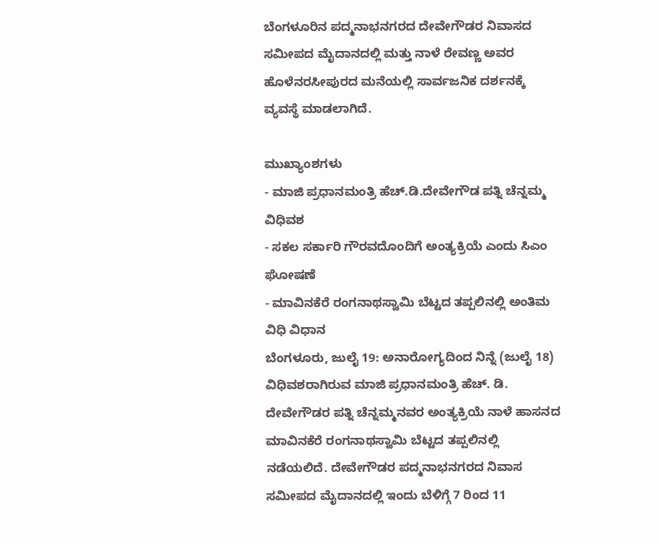ಬೆಂಗಳೂರಿನ ಪದ್ಮನಾಭನಗರದ ದೇವೇಗೌಡರ ನಿವಾಸದ ಸಮೀಪದ ಮೈದಾನದಲ್ಲಿ ಮತ್ತು ನಾಳೆ ರೇವಣ್ಣ ಅವರ ಹೊಳೆನರಸೀಪುರದ ಮನೆಯಲ್ಲಿ ಸಾರ್ವಜನಿಕ ದರ್ಶನಕ್ಕೆ ವ್ಯವಸ್ಥೆ ಮಾಡಲಾಗಿದೆ.

ಮುಖ್ಯಾಂಶಗಳು
- ಮಾಜಿ ಪ್ರಧಾನಮಂತ್ರಿ ಹೆಚ್.ಡಿ.ದೇವೇಗೌಡ ಪತ್ನಿ ಚೆನ್ನಮ್ಮ ವಿಧಿವಶ
- ಸಕಲ ಸರ್ಕಾರಿ ಗೌರವದೊಂದಿಗೆ ಅಂತ್ಯಕ್ರಿಯೆ ಎಂದು ಸಿಎಂ ಘೋಷಣೆ
- ಮಾವಿನಕೆರೆ ರಂಗನಾಥಸ್ವಾಮಿ ಬೆಟ್ಟದ ತಪ್ಪಲಿನಲ್ಲಿ ಅಂತಿಮ ವಿಧಿ ವಿಧಾನ
ಬೆಂಗಳೂರು, ಜುಲೈ 19: ಅನಾರೋಗ್ಯದಿಂದ ನಿನ್ನೆ (ಜುಲೈ 18) ವಿಧಿವಶರಾಗಿರುವ ಮಾಜಿ ಪ್ರಧಾನಮಂತ್ರಿ ಹೆಚ್. ಡಿ. ದೇವೇಗೌಡರ ಪತ್ನಿ ಚೆನ್ನಮ್ಮನವರ ಅಂತ್ಯಕ್ರಿಯೆ ನಾಳೆ ಹಾಸನದ ಮಾವಿನಕೆರೆ ರಂಗನಾಥಸ್ವಾಮಿ ಬೆಟ್ಟದ ತಪ್ಪಲಿನಲ್ಲಿ ನಡೆಯಲಿದೆ. ದೇವೇಗೌಡರ ಪದ್ಮನಾಭನಗರದ ನಿವಾಸ ಸಮೀಪದ ಮೈದಾನದಲ್ಲಿ ಇಂದು ಬೆಳಿಗ್ಗೆ 7 ರಿಂದ 11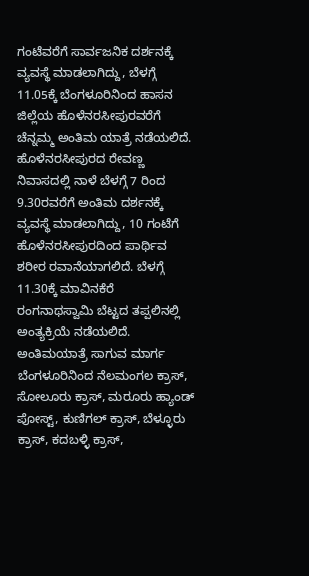ಗಂಟೆವರೆಗೆ ಸಾರ್ವಜನಿಕ ದರ್ಶನಕ್ಕೆ ವ್ಯವಸ್ಥೆ ಮಾಡಲಾಗಿದ್ದು, ಬೆಳಗ್ಗೆ 11.05ಕ್ಕೆ ಬೆಂಗಳೂರಿನಿಂದ ಹಾಸನ ಜಿಲ್ಲೆಯ ಹೊಳೆನರಸೀಪುರವರೆಗೆ ಚೆನ್ನಮ್ಮ ಅಂತಿಮ ಯಾತ್ರೆ ನಡೆಯಲಿದೆ. ಹೊಳೆನರಸೀಪುರದ ರೇವಣ್ಣ ನಿವಾಸದಲ್ಲಿ ನಾಳೆ ಬೆಳಗ್ಗೆ 7 ರಿಂದ 9.30ರವರೆಗೆ ಅಂತಿಮ ದರ್ಶನಕ್ಕೆ ವ್ಯವಸ್ಥೆ ಮಾಡಲಾಗಿದ್ದು, 10 ಗಂಟೆಗೆ ಹೊಳೆನರಸೀಪುರದಿಂದ ಪಾರ್ಥಿವ ಶರೀರ ರವಾನೆಯಾಗಲಿದೆ. ಬೆಳಗ್ಗೆ 11.30ಕ್ಕೆ ಮಾವಿನಕೆರೆ ರಂಗನಾಥಸ್ವಾಮಿ ಬೆಟ್ಟದ ತಪ್ಪಲಿನಲ್ಲಿ ಅಂತ್ಯಕ್ರಿಯೆ ನಡೆಯಲಿದೆ.
ಅಂತಿಮಯಾತ್ರೆ ಸಾಗುವ ಮಾರ್ಗ
ಬೆಂಗಳೂರಿನಿಂದ ನೆಲಮಂಗಲ ಕ್ರಾಸ್, ಸೋಲೂರು ಕ್ರಾಸ್, ಮರೂರು ಹ್ಯಾಂಡ್ ಪೋಸ್ಟ್, ಕುಣಿಗಲ್ ಕ್ರಾಸ್, ಬೆಳ್ಳೂರು ಕ್ರಾಸ್, ಕದಬಳ್ಳಿ ಕ್ರಾಸ್,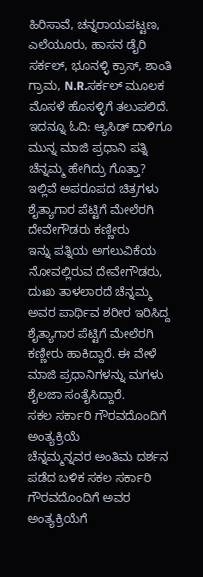ಹಿರಿಸಾವೆ, ಚನ್ನರಾಯಪಟ್ಟಣ, ಎಲೆಯೂರು, ಹಾಸನ ಡೈರಿ ಸರ್ಕಲ್, ಭೂನಳ್ಳಿ ಕ್ರಾಸ್, ಶಾಂತಿ ಗ್ರಾಮ, N.R.ಸರ್ಕಲ್ ಮೂಲಕ ಮೊಸಳೆ ಹೊಸಳ್ಳಿಗೆ ತಲುಪಲಿದೆ.
ಇದನ್ನೂ ಓದಿ: ಆ್ಯಸಿಡ್ ದಾಳಿಗೂ ಮುನ್ನ ಮಾಜಿ ಪ್ರಧಾನಿ ಪತ್ನಿ ಚೆನ್ನಮ್ಮ ಹೇಗಿದ್ರು ಗೊತ್ತಾ? ಇಲ್ಲಿವೆ ಅಪರೂಪದ ಚಿತ್ರಗಳು
ಶೈತ್ಯಾಗಾರ ಪೆಟ್ಟಿಗೆ ಮೇಲೆರಗಿ ದೇವೇಗೌಡರು ಕಣ್ಣೀರು
ಇನ್ನು ಪತ್ನಿಯ ಅಗಲುವಿಕೆಯ ನೋವಲ್ಲಿರುವ ದೇವೇಗೌಡರು, ದುಃಖ ತಾಳಲಾರದೆ ಚೆನ್ನಮ್ಮ ಅವರ ಪಾರ್ಥಿವ ಶರೀರ ಇರಿಸಿದ್ದ ಶೈತ್ಯಾಗಾರ ಪೆಟ್ಟಿಗೆ ಮೇಲೆರಗಿ ಕಣ್ಣೀರು ಹಾಕಿದ್ದಾರೆ. ಈ ವೇಳೆ ಮಾಜಿ ಪ್ರಧಾನಿಗಳನ್ನು ಮಗಳು ಶೈಲಜಾ ಸಂತೈಸಿದ್ದಾರೆ.
ಸಕಲ ಸರ್ಕಾರಿ ಗೌರವದೊಂದಿಗೆ ಅಂತ್ಯಕ್ರಿಯೆ
ಚೆನ್ನಮ್ಮನ್ನವರ ಅಂತಿಮ ದರ್ಶನ ಪಡೆದ ಬಳಿಕ ಸಕಲ ಸರ್ಕಾರಿ ಗೌರವದೊಂದಿಗೆ ಅವರ ಅಂತ್ಯಕ್ರಿಯೆಗೆ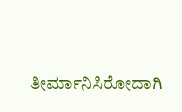ತೀರ್ಮಾನಿಸಿರೋದಾಗಿ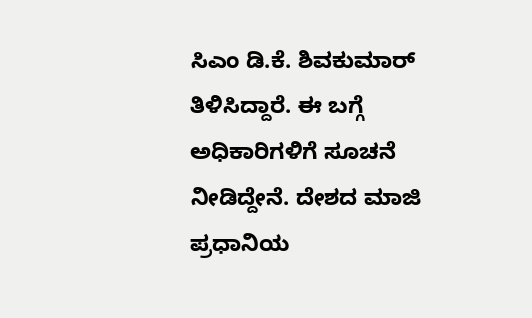ಸಿಎಂ ಡಿ.ಕೆ. ಶಿವಕುಮಾರ್ ತಿಳಿಸಿದ್ದಾರೆ. ಈ ಬಗ್ಗೆ ಅಧಿಕಾರಿಗಳಿಗೆ ಸೂಚನೆ ನೀಡಿದ್ದೇನೆ. ದೇಶದ ಮಾಜಿ ಪ್ರಧಾನಿಯ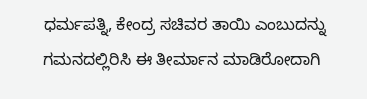ಧರ್ಮಪತ್ನಿ, ಕೇಂದ್ರ ಸಚಿವರ ತಾಯಿ ಎಂಬುದನ್ನು ಗಮನದಲ್ಲಿರಿಸಿ ಈ ತೀರ್ಮಾನ ಮಾಡಿರೋದಾಗಿ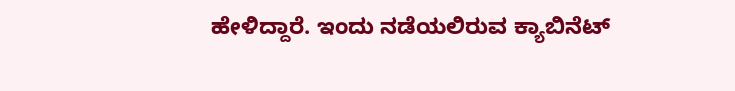ಹೇಳಿದ್ದಾರೆ. ಇಂದು ನಡೆಯಲಿರುವ ಕ್ಯಾಬಿನೆಟ್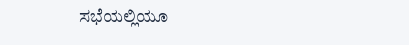ಸಭೆಯಲ್ಲಿಯೂ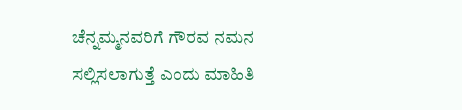ಚೆನ್ನಮ್ಮನವರಿಗೆ ಗೌರವ ನಮನ ಸಲ್ಲಿಸಲಾಗುತ್ತೆ ಎಂದು ಮಾಹಿತಿ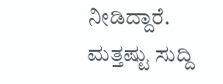ನೀಡಿದ್ದಾರೆ.
ಮತ್ತಷ್ಟು ಸುದ್ದಿ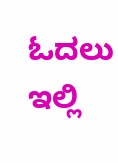ಓದಲು ಇಲ್ಲಿ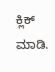ಕ್ಲಿಕ್ ಮಾಡಿ.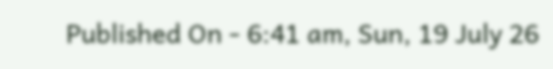Published On - 6:41 am, Sun, 19 July 26